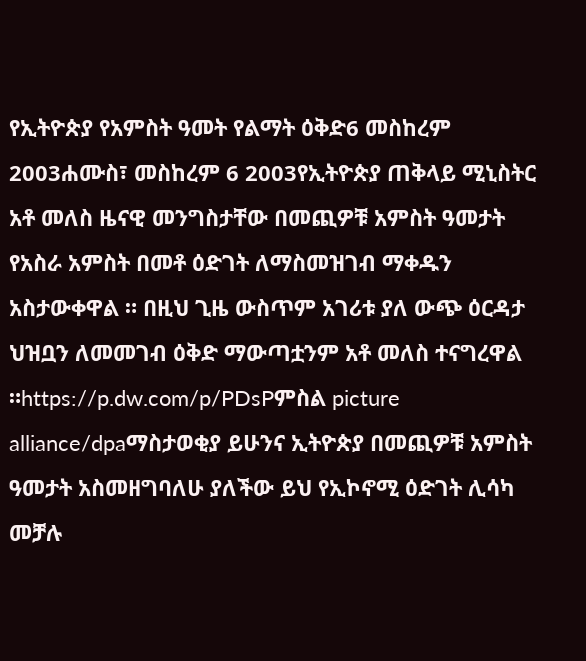የኢትዮጵያ የአምስት ዓመት የልማት ዕቅድ6 መስከረም 2003ሐሙስ፣ መስከረም 6 2003የኢትዮጵያ ጠቅላይ ሚኒስትር አቶ መለስ ዜናዊ መንግስታቸው በመጪዎቹ አምስት ዓመታት የአስራ አምስት በመቶ ዕድገት ለማስመዝገብ ማቀዱን አስታውቀዋል ። በዚህ ጊዜ ውስጥም አገሪቱ ያለ ውጭ ዕርዳታ ህዝቧን ለመመገብ ዕቅድ ማውጣቷንም አቶ መለስ ተናግረዋል ።https://p.dw.com/p/PDsPምስል picture alliance/dpaማስታወቂያ ይሁንና ኢትዮጵያ በመጪዎቹ አምስት ዓመታት አስመዘግባለሁ ያለችው ይህ የኢኮኖሚ ዕድገት ሊሳካ መቻሉ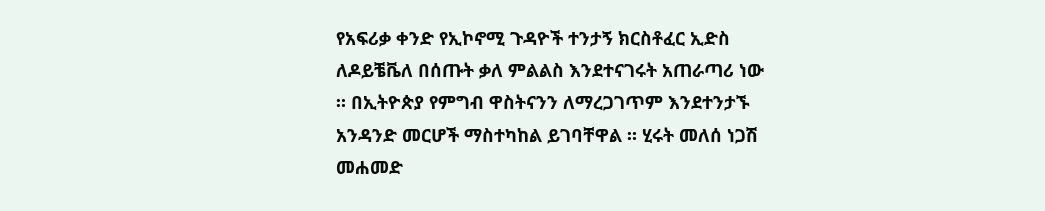የአፍሪቃ ቀንድ የኢኮኖሚ ጉዳዮች ተንታኝ ክርስቶፈር ኢድስ ለዶይቼቬለ በሰጡት ቃለ ምልልስ እንደተናገሩት አጠራጣሪ ነው ። በኢትዮጵያ የምግብ ዋስትናንን ለማረጋገጥም እንደተንታኙ አንዳንድ መርሆች ማስተካከል ይገባቸዋል ። ሂሩት መለሰ ነጋሽ መሐመድ